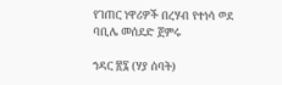የገጠር ነዋሪዎች በረሃብ የተነሳ ወደ ባቢሌ መሰደድ ጀምሩ

ኀዳር ፳፯ (ሃያ ሰባት)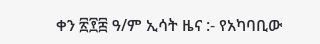ቀን ፳፻፰ ዓ/ም ኢሳት ዜና :- የአካባቢው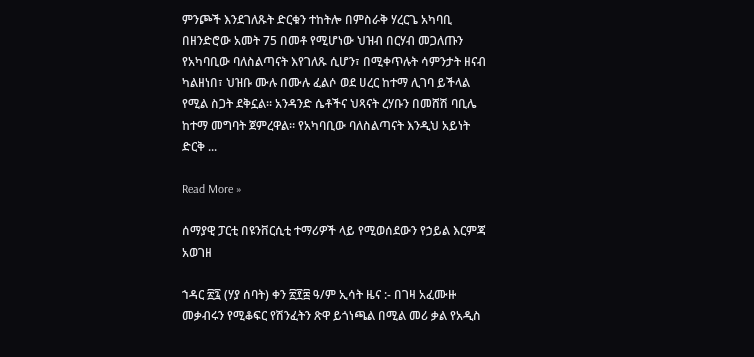ምንጮች እንደገለጹት ድርቁን ተከትሎ በምስራቅ ሃረርጌ አካባቢ በዘንድሮው አመት 75 በመቶ የሚሆነው ህዝብ በርሃብ መጋለጡን የአካባቢው ባለስልጣናት እየገለጹ ሲሆን፣ በሚቀጥሉት ሳምንታት ዘናብ ካልዘነበ፣ ህዝቡ ሙሉ በሙሉ ፈልሶ ወደ ሀረር ከተማ ሊገባ ይችላል የሚል ስጋት ደቅኗል። አንዳንድ ሴቶችና ህጻናት ረሃቡን በመሸሽ ባቢሌ ከተማ መግባት ጀምረዋል። የአካባቢው ባለስልጣናት እንዲህ አይነት ድርቅ ...

Read More »

ሰማያዊ ፓርቲ በዩንቨርሲቲ ተማሪዎች ላይ የሚወሰደውን የኃይል እርምጃ አወገዘ

ኀዳር ፳፯ (ሃያ ሰባት) ቀን ፳፻፰ ዓ/ም ኢሳት ዜና :- በገዛ አፈሙዙ መቃብሩን የሚቆፍር የሽንፈትን ጽዋ ይጎነጫል በሚል መሪ ቃል የአዲስ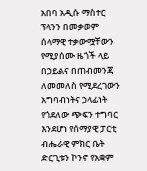አበባ አዲሱ ማስተር ፕላንን በመቃወም ሰላማዊ ተቃውሟቸውን የሚያሰሙ ዜጎች ላይ በኃይልና በጠብመንጃ ለመመለስ የሚደረገውን አግባብነትና ኃላፊነት የጎደለው ጭፍን ተግባር እንደሆነ የሰማያዊ ፓርቲ ብሔራዊ ምክር ቤት ድርጊቱን ኮንኖ የአቋም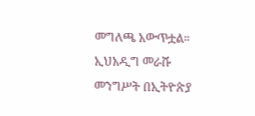መግለጫ አውጥቷል። ኢህአዲግ መራሹ መንግሥት በኢትዮጵያ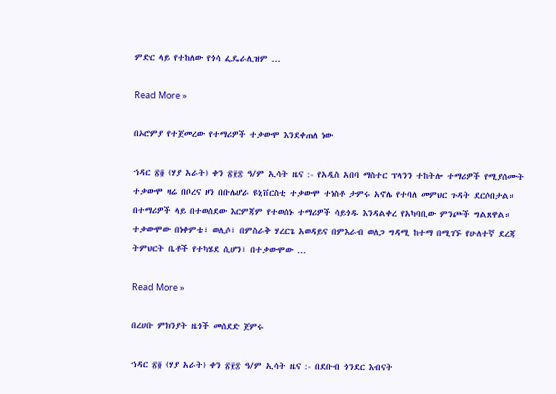ምድር ላይ የተከለው የጎሳ ፌዴራሊዝም ...

Read More »

በኦሮምያ የተጀመረው የተማሪዎች ተቃውሞ እንደቀጠለ ነው

ኀዳር ፳፬ (ሃያ አራት) ቀን ፳፻፰ ዓ/ም ኢሳት ዜና :- የአዲስ አበባ ማስተር ፕላንን ተከትሎ ተማሪዎች የሚያሰሙት ተቃውሞ ዛሬ በቦረና ዞን በቡሌሆራ ዩኒቨርስቲ ተቃውሞ ተነስቶ ታምሩ አኖሌ የተባለ መምህር ጉዳት ደርሶበታል። በተማሪዎች ላይ በተወሰደው እርምጃም የተወሰኑ ተማሪዎች ሳይጎዱ እንዳልቀረ የአካባቢው ምንጮች ግልጸዋል። ተቃውሞው በነቀምቴ፣ ወሊሶ፣ በምስራቅ ሃረርጌ አወዳይና በምእራብ ወለጋ ግዳሚ ከተማ በሚገኙ የሁለተኛ ደረጃ ትምህርት ቤቶች የተካሄደ ሲሆን፣ በተቃውሞው ...

Read More »

በረሀቡ ምክንያት ዜጎች መሰደድ ጀምሩ

ኀዳር ፳፬ (ሃያ አራት) ቀን ፳፻፰ ዓ/ም ኢሳት ዜና :- በደቡብ ጎንደር እብናት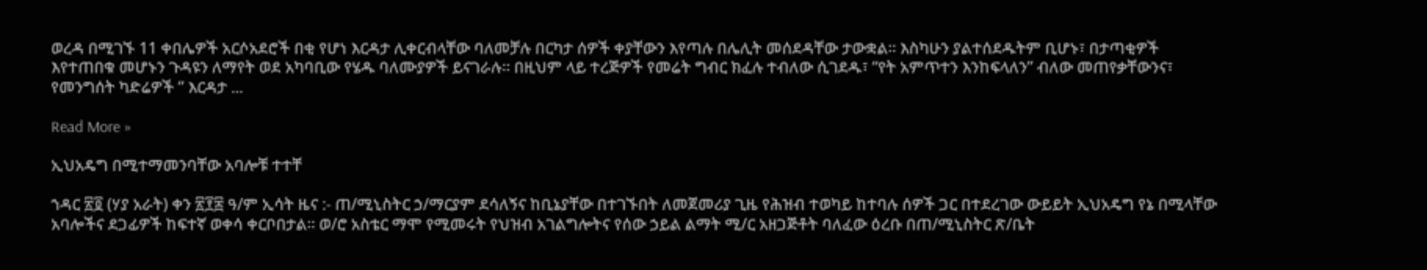ወረዳ በሚገኙ 11 ቀበሌዎች አርሶአደሮች በቂ የሆነ እርዳታ ሊቀርብላቸው ባለመቻሉ በርካታ ሰዎች ቀያቸውን እየጣሉ በሌሊት መሰደዳቸው ታውቋል። እስካሁን ያልተሰደዱትም ቢሆኑ፣ በታጣቂዎች እየተጠበቁ መሆኑን ጉዳዩን ለማየት ወደ አካባቢው የሄዱ ባለሙያዎች ይናገራሉ። በዚህም ላይ ተረጅዎች የመሬት ግብር ክፈሉ ተብለው ሲገደዱ፣ “የት አምጥተን እንከፍላለን” ብለው መጠየቃቸውንና፣ የመንግሰት ካድሬዎች ” እርዳታ ...

Read More »

ኢህአዴግ በሚተማመንባቸው አባሎቹ ተተቸ

ኀዳር ፳፬ (ሃያ አራት) ቀን ፳፻፰ ዓ/ም ኢሳት ዜና :- ጠ/ሚኒስትር ኃ/ማርያም ደሳለኝና ከቢኔያቸው በተገኙበት ለመጀመሪያ ጊዜ የሕዝብ ተወካይ ከተባሉ ሰዎች ጋር በተደረገው ውይይት ኢህአዴግ የኔ በሚላቸው አባሎችና ደጋፊዎች ከፍተኛ ወቀሳ ቀርቦበታል፡፡ ወ/ሮ አስቴር ማሞ የሚመሩት የህዝብ አገልግሎትና የሰው ኃይል ልማት ሚ/ር አዘጋጅቶት ባለፈው ዕረቡ በጠ/ሚኒስትር ጽ/ቤት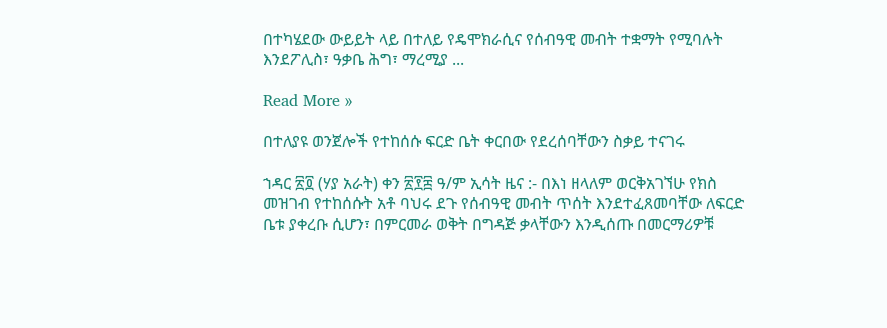በተካሄደው ውይይት ላይ በተለይ የዴሞክራሲና የሰብዓዊ መብት ተቋማት የሚባሉት እንደፖሊስ፣ ዓቃቤ ሕግ፣ ማረሚያ ...

Read More »

በተለያዩ ወንጀሎች የተከሰሱ ፍርድ ቤት ቀርበው የደረሰባቸውን ስቃይ ተናገሩ

ኀዳር ፳፬ (ሃያ አራት) ቀን ፳፻፰ ዓ/ም ኢሳት ዜና :- በእነ ዘላለም ወርቅአገኘሁ የክስ መዝገብ የተከሰሱት አቶ ባህሩ ደጉ የሰብዓዊ መብት ጥሰት እንደተፈጸመባቸው ለፍርድ ቤቱ ያቀረቡ ሲሆን፣ በምርመራ ወቅት በግዳጅ ቃላቸውን እንዲሰጡ በመርማሪዎቹ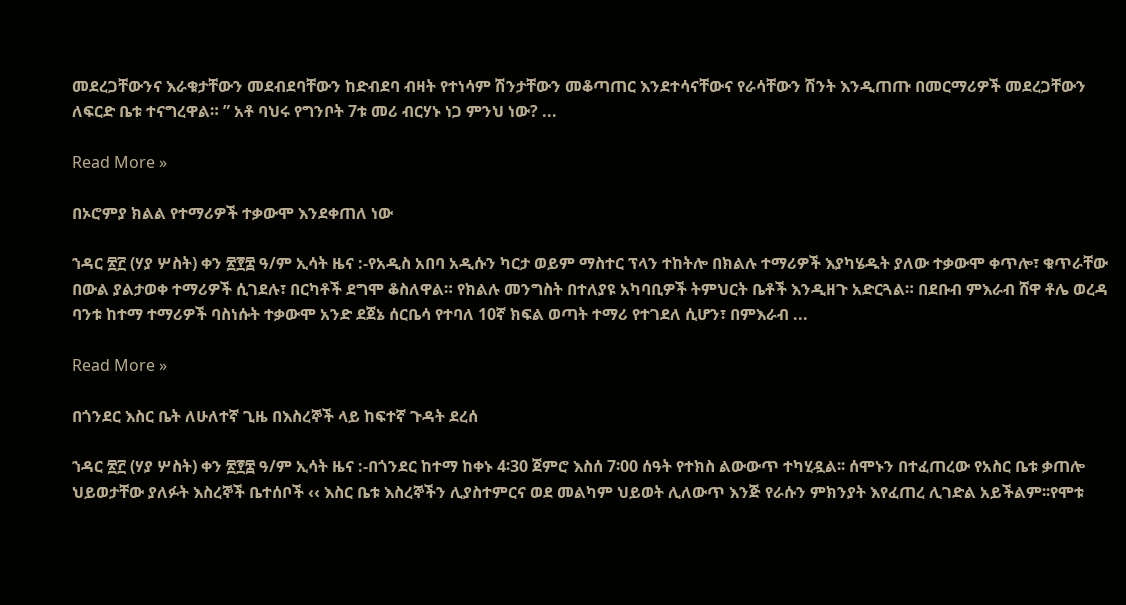መደረጋቸውንና እራቁታቸውን መደብደባቸውን ከድብደባ ብዛት የተነሳም ሽንታቸውን መቆጣጠር እንደተሳናቸውና የራሳቸውን ሽንት እንዲጠጡ በመርማሪዎች መደረጋቸውን ለፍርድ ቤቱ ተናግረዋል። ” አቶ ባህሩ የግንቦት 7ቱ መሪ ብርሃኑ ነጋ ምንህ ነው? ...

Read More »

በኦሮምያ ክልል የተማሪዎች ተቃውሞ እንደቀጠለ ነው

ኀዳር ፳፫ (ሃያ ሦስት) ቀን ፳፻፰ ዓ/ም ኢሳት ዜና :-የአዲስ አበባ አዲሱን ካርታ ወይም ማስተር ፕላን ተከትሎ በክልሉ ተማሪዎች እያካሄዱት ያለው ተቃውሞ ቀጥሎ፣ ቁጥራቸው በውል ያልታወቀ ተማሪዎች ሲገደሉ፣ በርካቶች ደግሞ ቆስለዋል። የክልሉ መንግስት በተለያዩ አካባቢዎች ትምህርት ቤቶች እንዲዘጉ አድርጓል። በደቡብ ምእራብ ሸዋ ቶሌ ወረዳ ባንቱ ከተማ ተማሪዎች ባስነሱት ተቃውሞ አንድ ደጀኔ ሰርቤሳ የተባለ 10ኛ ክፍል ወጣት ተማሪ የተገደለ ሲሆን፣ በምእራብ ...

Read More »

በጎንደር እስር ቤት ለሁለተኛ ጊዜ በእስረኞች ላይ ከፍተኛ ጉዳት ደረሰ

ኀዳር ፳፫ (ሃያ ሦስት) ቀን ፳፻፰ ዓ/ም ኢሳት ዜና :-በጎንደር ከተማ ከቀኑ 4፡30 ጀምሮ እስሰ 7፡00 ሰዓት የተክስ ልውውጥ ተካሂዷል፡፡ ሰሞኑን በተፈጠረው የአስር ቤቱ ቃጠሎ ህይወታቸው ያለፉት እስረኞች ቤተሰቦች ‹‹ እስር ቤቱ እስረኞችን ሊያስተምርና ወደ መልካም ህይወት ሊለውጥ እንጅ የራሱን ምክንያት እየፈጠረ ሊገድል አይችልም፡፡የሞቱ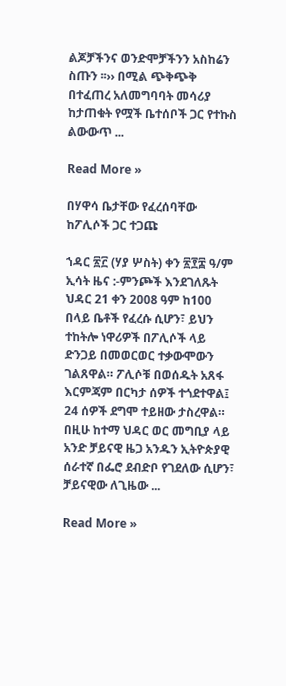ልጆቻችንና ወንድሞቻችንን አስከሬን ስጡን ፡፡›› በሚል ጭቅጭቅ በተፈጠረ አለመግባባት መሳሪያ ከታጠቁት የሟች ቤተሰቦች ጋር የተኩስ ልውውጥ ...

Read More »

በሃዋሳ ቤታቸው የፈረሰባቸው ከፖሊሶች ጋር ተጋጩ

ኀዳር ፳፫ (ሃያ ሦስት) ቀን ፳፻፰ ዓ/ም ኢሳት ዜና :-ምንጮች እንደገለጹት ህዳር 21 ቀን 2008 ዓም ከ100 በላይ ቤቶች የፈረሱ ሲሆን፣ ይህን ተከትሎ ነዋሪዎች በፖሊሶች ላይ ድንጋይ በመወርወር ተቃውሞውን ገልጸዋል። ፖሊሶቹ በወሰዱት አጸፋ እርምጃም በርካታ ሰዎች ተጎደተዋል፤ 24 ሰዎች ደግሞ ተይዘው ታስረዋል። በዚሁ ከተማ ህዳር ወር መግቢያ ላይ አንድ ቻይናዊ ዜጋ አንዱን ኢትዮጵያዊ ሰራተኛ በፌሮ ደብድቦ የገደለው ሲሆን፣ ቻይናዊው ለጊዜው ...

Read More »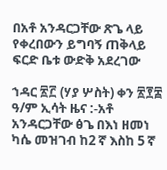በአቶ አንዳርጋቸው ጽጌ ላይ የቀረበውን ይግባኝ ጠቅላይ ፍርድ ቤቱ ውድቅ አደረገው

ኀዳር ፳፫ (ሃያ ሦስት) ቀን ፳፻፰ ዓ/ም ኢሳት ዜና :-አቶ አንዳርጋቸው ፅጌ በእነ ዘመነ ካሴ መዝገብ ከ2 ኛ እስከ 5 ኛ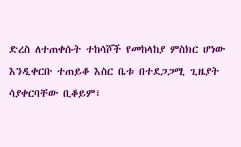ድረስ ለተጠቀሱት ተከሳሾች የመከላከያ ምስክር ሆነው እንዲቀርቡ ተጠይቆ እስር ቤቱ በተደጋጋሚ ጊዜያት ሳያቀርባቸው ቢቆይም፣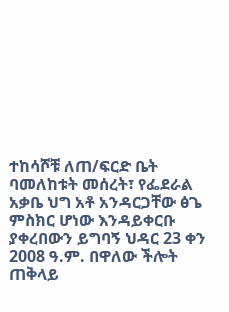ተከሳሾቹ ለጠ/ፍርድ ቤት ባመለከቱት መሰረት፣ የፌደራል አቃቤ ህግ አቶ አንዳርጋቸው ፅጌ ምስክር ሆነው እንዳይቀርቡ ያቀረበውን ይግባኝ ህዳር 23 ቀን 2008 ዓ.ም. በዋለው ችሎት ጠቅላይ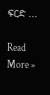ፍርድ ...

Read More »